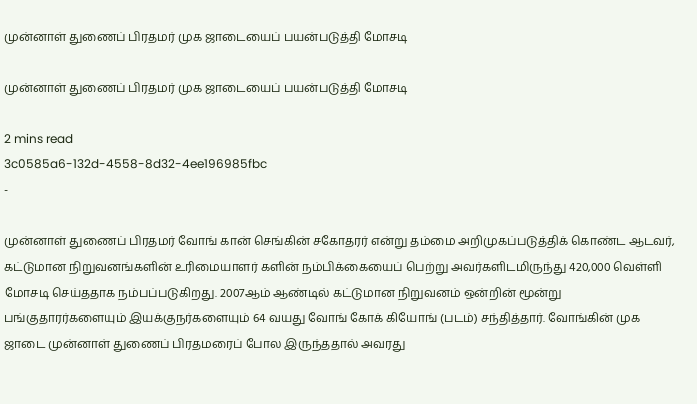முன்னாள் துணைப் பிரதமர் முக ஜாடையைப் பயன்படுத்தி மோசடி

முன்னாள் துணைப் பிரதமர் முக ஜாடையைப் பயன்படுத்தி மோசடி

2 mins read
3c0585a6-132d-4558-8d32-4ee196985fbc
-

முன்னாள் துணைப் பிரதமர் வோங் கான் செங்கின் சகோதரர் என்று தம்மை அறிமுகப்படுத்திக் கொண்ட ஆடவர், கட்டுமான நிறுவனங்களின் உரிமையாளர் களின் நம்பிக்கையைப் பெற்று அவர்களிடமிருந்து 420,000 வெள்ளி மோசடி செய்ததாக நம்பப்படுகிறது. 2007ஆம் ஆண்டில் கட்டுமான நிறுவனம் ஒன்றின் மூன்று பங்குதாரர்களையும் இயக்குநர்களையும் 64 வயது வோங் கோக் கியோங் (படம்) சந்தித்தார். வோங்கின் முக ஜாடை முன்னாள் துணைப் பிரதமரைப் போல இருந்ததால் அவரது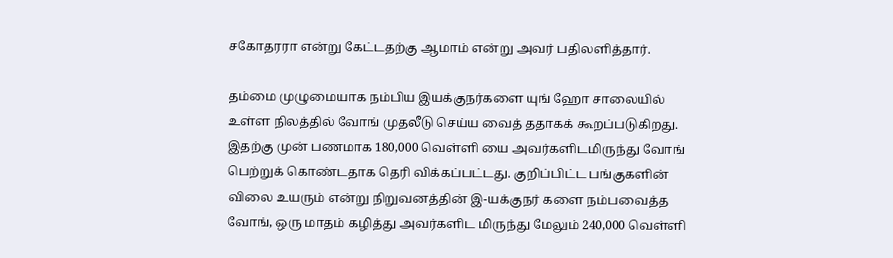சகோதரரா என்று கேட்டதற்கு ஆமாம் என்று அவர் பதிலளித்தார்.

தம்மை முழுமையாக நம்பிய இயக்குநர்களை யுங் ஹோ சாலையில் உள்ள நிலத்தில் வோங் முதலீடு செய்ய வைத் ததாகக் கூறப்படுகிறது. இதற்கு முன் பணமாக 180,000 வெள்ளி யை அவர்களிடமிருந்து வோங் பெற்றுக் கொண்டதாக தெரி விக்கப்பட்டது. குறிப்பிட்ட பங்குகளின் விலை உயரும் என்று நிறுவனத்தின் இ-யக்குநர் களை நம்பவைத்த வோங், ஒரு மாதம் கழித்து அவர்களிட மிருந்து மேலும் 240,000 வெள்ளி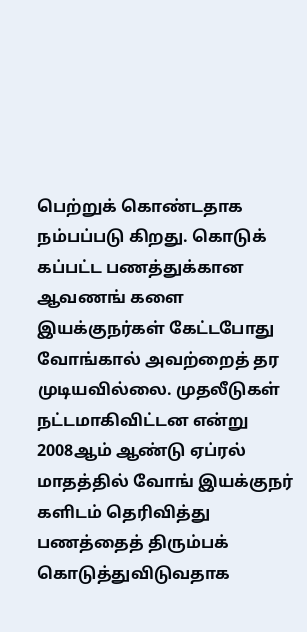பெற்றுக் கொண்டதாக நம்பப்படு கிறது. கொடுக் கப்பட்ட பணத்துக்கான ஆவணங் களை இயக்குநர்கள் கேட்டபோது வோங்கால் அவற்றைத் தர முடியவில்லை. முதலீடுகள் நட்டமாகிவிட்டன என்று 2008ஆம் ஆண்டு ஏப்ரல் மாதத்தில் வோங் இயக்குநர் களிடம் தெரிவித்து பணத்தைத் திரும்பக் கொடுத்துவிடுவதாக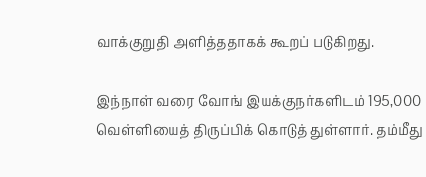வாக்குறுதி அளித்ததாகக் கூறப் படுகிறது.

இந்நாள் வரை வோங் இயக்குநர்களிடம் 195,000 வெள்ளியைத் திருப்பிக் கொடுத் துள்ளார். தம்மீது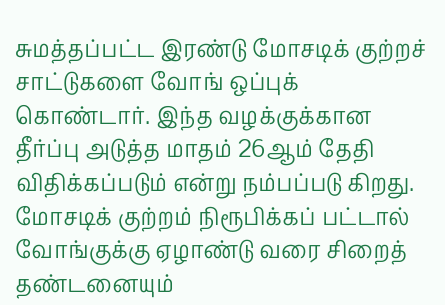சுமத்தப்பட்ட இரண்டு மோசடிக் குற்றச் சாட்டுகளை வோங் ஒப்புக் கொண்டார். இந்த வழக்குக்கான தீர்ப்பு அடுத்த மாதம் 26ஆம் தேதி விதிக்கப்படும் என்று நம்பப்படு கிறது. மோசடிக் குற்றம் நிரூபிக்கப் பட்டால் வோங்குக்கு ஏழாண்டு வரை சிறைத் தண்டனையும்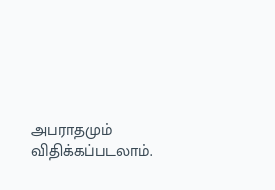அபராதமும் விதிக்கப்படலாம்.